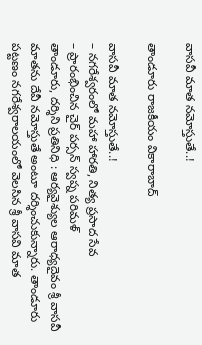వాస‌వీ మాత న‌మోస్తుతే..!

తాండూరు రాజకీయం వికారాబాద్

వాస‌వీ మాత న‌మోస్తుతే..!
– న‌గ‌రేశ్వ‌రంలో మ‌హా హార‌తి, నిత్య ప్ర‌సాద సేవ‌
– ప్రారంభించిన చైర్ ప‌ర్స‌న్ స్వ‌ప్న ప‌రిమ‌ళ్
తాండూరు, ద‌ర్శిని ప్ర‌తినిధి : ఆర్య‌వైశ్యుల ఆరాధ్య‌దైవం శ్రీ వాస‌వీ మాత‌ను దేవీ న‌మోస్తుతే అంటూ ద‌ర్శించుకున్నారు. తాండూరు ప‌ట్ట‌ణం న‌గ‌రేశ్వ‌రాల‌యంలో వెల‌సిన శ్రీ వాస‌వి మాత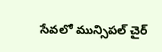సేవ‌లో మున్సిప‌ల్ చైర్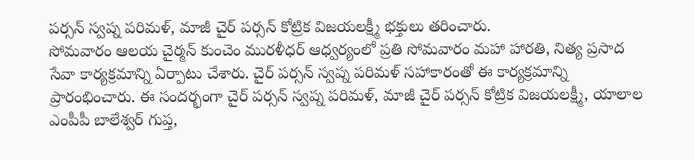ప‌ర్స‌న్ స్వ‌ప్న ప‌రిమ‌ళ్‌, మాజీ చైర్ ప‌ర్స‌న్ కోట్రిక విజ‌య‌ల‌క్ష్మీ భ‌క్తులు త‌రించారు.
సోమ‌వారం ఆల‌య చైర్మ‌న్ కుంచెం ముర‌ళీధ‌ర్ ఆధ్వ‌ర్యంలో ప్ర‌తి సోమ‌వారం మ‌హా హార‌తి, నిత్య ప్ర‌సాద సేవా కార్య‌క్ర‌మాన్ని ఏర్పాటు చేశారు. చైర్ ప‌ర్స‌న్ స్వ‌ప్న ప‌రిమ‌ళ్ స‌హాకారంతో ఈ కార్య‌క్ర‌మాన్ని ప్రారంభించారు. ఈ సంద‌ర్భంగా చైర్ ప‌ర్స‌న్ స్వ‌ప్న ప‌రిమ‌ళ్‌, మాజీ చైర్ ప‌ర్స‌న్ కోట్రిక విజ‌య‌ల‌క్ష్మీ, యాలాల ఎంపీపీ బాలేశ్వ‌ర్ గుప్త‌,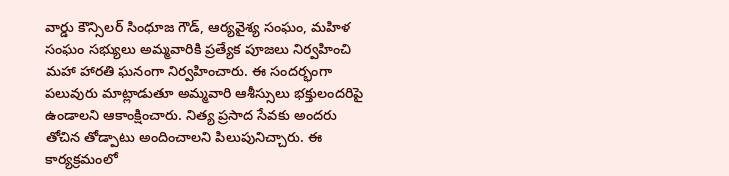వార్డు కౌన్సిల‌ర్ సింధూజ గౌడ్, ఆర్య‌వైశ్య సంఘం, మ‌హిళ సంఘం స‌భ్యులు అమ్మ‌వారికి ప్ర‌త్యేక పూజ‌లు నిర్వ‌హించి మ‌హా హార‌తి ఘ‌నంగా నిర్వ‌హించారు. ఈ సంద‌ర్భంగా ప‌లువురు మాట్లాడుతూ అమ్మ‌వారి ఆశీస్సులు భ‌క్తులంద‌రిపై ఉండాల‌ని ఆకాంక్షించారు. నిత్య ప్ర‌సాద సేవ‌కు అంద‌రు తోచిన తోడ్పాటు అందించాల‌ని పిలుపునిచ్చారు. ఈ కార్య‌క్ర‌మంలో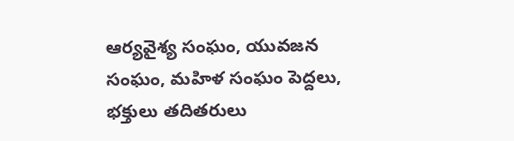ఆర్య‌వైశ్య సంఘం, యువ‌జ‌న సంఘం, మ‌హిళ సంఘం పెద్ద‌లు, భ‌క్తులు త‌దిత‌రులు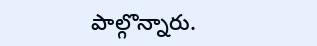పాల్గొన్నారు.